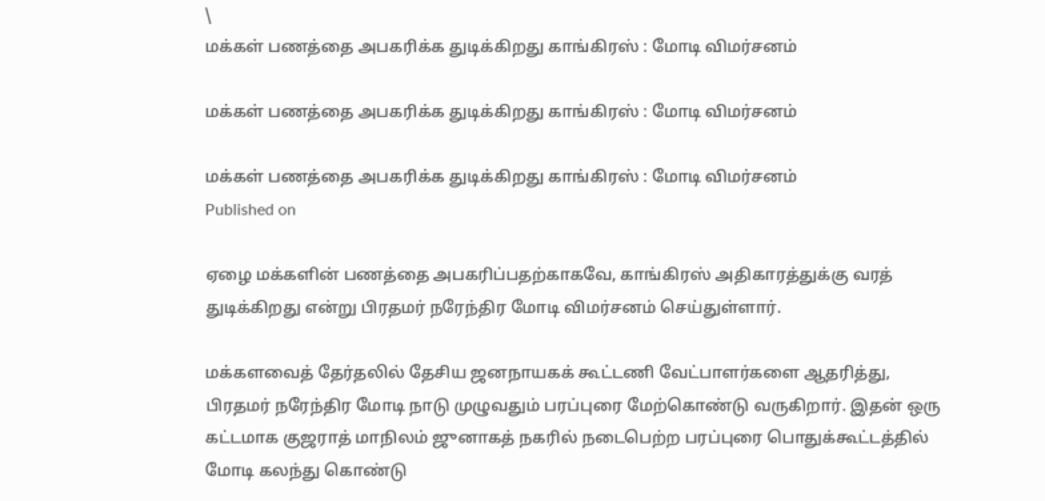\
மக்கள் பணத்தை அபகரிக்க துடிக்கிறது காங்கிரஸ் : மோடி விமர்சனம்

மக்கள் பணத்தை அபகரிக்க துடிக்கிறது காங்கிரஸ் : மோடி விமர்சனம்

மக்கள் பணத்தை அபகரிக்க துடிக்கிறது காங்கிரஸ் : மோடி விமர்சனம்
Published on

ஏழை மக்களின் பணத்தை அபகரிப்பதற்காகவே, காங்கிரஸ் அதிகாரத்துக்கு வரத் துடிக்கிறது என்று பிரதமர் நரேந்திர மோடி விமர்சனம் செய்துள்ளார்.

மக்களவைத் தேர்தலில் தேசிய ஜனநாயகக் கூட்டணி வேட்பாளர்களை ஆதரித்து, பிரதமர் நரேந்திர மோடி நாடு முழுவதும் பரப்புரை மேற்கொண்டு வருகிறார். இதன் ஒரு கட்டமாக குஜராத் மாநிலம் ஜுனாகத் நகரில் நடைபெற்ற பரப்புரை பொதுக்கூட்டத்தில் மோடி கலந்‌து கொண்டு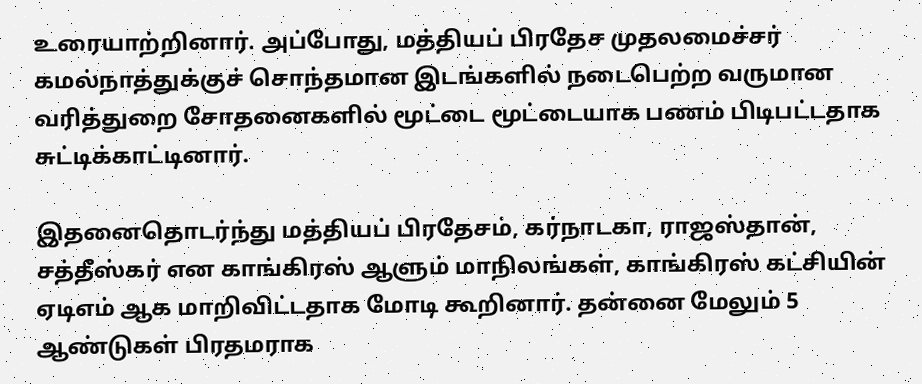உரையாற்றினார். அப்போது, மத்தியப் பிரதேச முதலமைச்சர் கமல்நாத்துக்குச் சொந்தமான இடங்களில் நடைபெற்ற வருமான வரித்துறை சோதனைகளில் மூட்டை மூட்டையாக பணம் பிடிபட்டதாக சுட்டிக்காட்டினார்.

இதனைதொடர்ந்து மத்தியப் பிரதேசம், கர்நாடகா, ராஜஸ்தான், சத்தீஸ்கர் என காங்கிரஸ் ஆளும் மாநிலங்கள், காங்கிரஸ் கட்சியின் ஏடிஎம் ஆக மாறிவிட்டதாக மோடி கூறினார். தன்னை மேலும் 5 ஆண்டுகள் பிர‌தமராக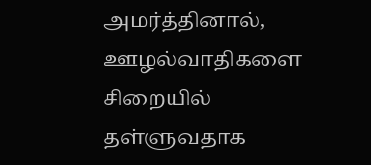அமர்த்தினால், ஊழல்வாதிகளை சிறையில் தள்ளுவதாக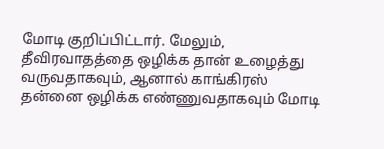மோடி குறிப்பிட்டார். மேலும், தீவிரவாதத்தை ஒழிக்க தான் உழைத்து வருவதாகவும், ஆனால் காங்கிரஸ் தன்னை ஒழிக்க எண்ணுவதாகவும் மோடி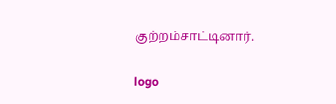குற்றம்சாட்டினார்.

logo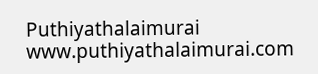Puthiyathalaimurai
www.puthiyathalaimurai.com